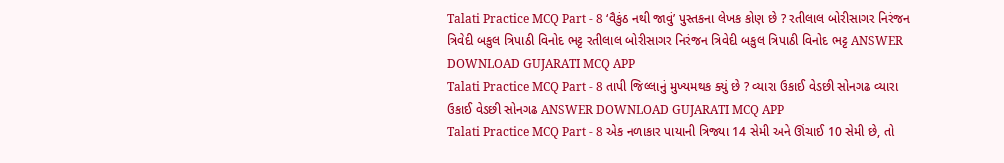Talati Practice MCQ Part - 8 ‘વૈકુંઠ નથી જાવું’ પુસ્તકના લેખક કોણ છે ? રતીલાલ બોરીસાગર નિરંજન ત્રિવેદી બકુલ ત્રિપાઠી વિનોદ ભટ્ટ રતીલાલ બોરીસાગર નિરંજન ત્રિવેદી બકુલ ત્રિપાઠી વિનોદ ભટ્ટ ANSWER DOWNLOAD GUJARATI MCQ APP
Talati Practice MCQ Part - 8 તાપી જિલ્લાનું મુખ્યમથક ક્યું છે ? વ્યારા ઉકાઈ વેડછી સોનગઢ વ્યારા ઉકાઈ વેડછી સોનગઢ ANSWER DOWNLOAD GUJARATI MCQ APP
Talati Practice MCQ Part - 8 એક નળાકાર પાયાની ત્રિજ્યા 14 સેમી અને ઊંચાઈ 10 સેમી છે, તો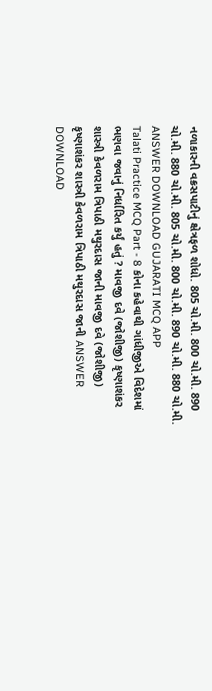નળાકારની વક્રસપાટીનું ક્ષેત્રફળ શોધો. 805 ચો.મી. 800 ચો.મી. 890 ચો.મી. 880 ચો.મી. 805 ચો.મી. 800 ચો.મી. 890 ચો.મી. 880 ચો.મી. ANSWER DOWNLOAD GUJARATI MCQ APP
Talati Practice MCQ Part - 8 કોના કહેવાથી ગાંધીજીએ વિદેશમાં ભણવા જવાનું નિર્ધારિત કર્યું હતું ? માવજી દવે (જોશીજી) કૃષ્ણાશંકર શાસ્ત્રી કેવળરામ ત્રિપાઠી મથુરદાસ જાની માવજી દવે (જોશીજી) કૃષ્ણાશંકર શાસ્ત્રી કેવળરામ ત્રિપાઠી મથુરદાસ જાની ANSWER DOWNLOAD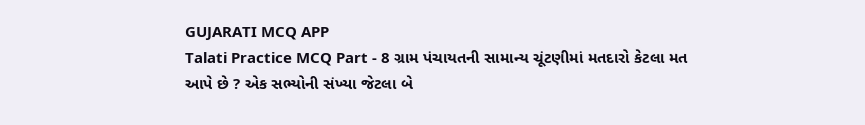GUJARATI MCQ APP
Talati Practice MCQ Part - 8 ગ્રામ પંચાયતની સામાન્ય ચૂંટણીમાં મતદારો કેટલા મત આપે છે ? એક સભ્યોની સંખ્યા જેટલા બે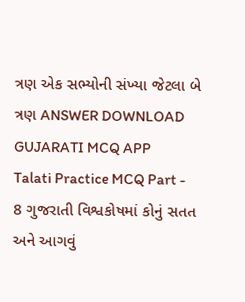ત્રણ એક સભ્યોની સંખ્યા જેટલા બે ત્રણ ANSWER DOWNLOAD GUJARATI MCQ APP
Talati Practice MCQ Part - 8 ગુજરાતી વિશ્વકોષમાં કોનું સતત અને આગવું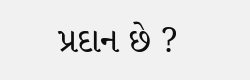પ્રદાન છે ?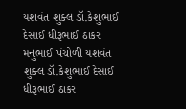યશવંત શુક્લ ડૉ.કેશુભાઈ દેસાઈ ધીરૂભાઈ ઠાકર મનુભાઈ પંચોળી યશવંત શુક્લ ડૉ.કેશુભાઈ દેસાઈ ધીરૂભાઈ ઠાકર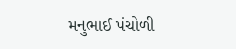મનુભાઈ પંચોળી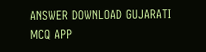ANSWER DOWNLOAD GUJARATI MCQ APP